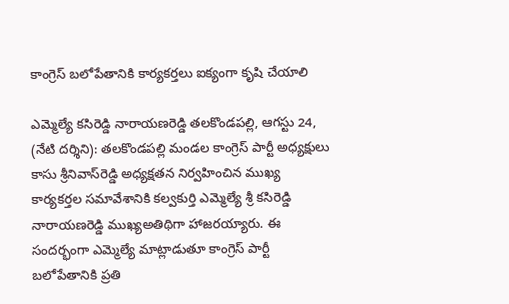కాంగ్రెస్ బలోపేతానికి కార్యకర్తలు ఐక్యంగా కృషి చేయాలి

ఎమ్మెల్యే కసిరెడ్డి నారాయణరెడ్డి తలకొండపల్లి, ఆగస్టు 24, (నేటి దర్శిని): తలకొండపల్లి మండల కాంగ్రెస్ పార్టీ అధ్యక్షులు కాసు శ్రీనివాస్‌రెడ్డి అధ్యక్షతన నిర్వహించిన ముఖ్య కార్యకర్తల సమావేశానికి కల్వకుర్తి ఎమ్మెల్యే శ్రీ కసిరెడ్డి నారాయణరెడ్డి ముఖ్యఅతిథిగా హాజరయ్యారు. ఈ సందర్భంగా ఎమ్మెల్యే మాట్లాడుతూ కాంగ్రెస్ పార్టీ బలోపేతానికి ప్రతి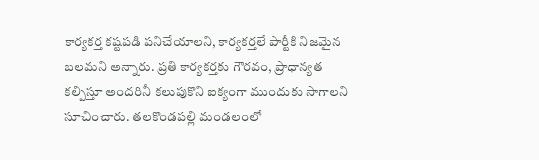కార్యకర్త కష్టపడి పనిచేయాలని, కార్యకర్తలే పార్టీకి నిజమైన బలమని అన్నారు. ప్రతి కార్యకర్తకు గౌరవం, ప్రాధాన్యత కల్పిస్తూ అందరినీ కలుపుకొని ఐక్యంగా ముందుకు సాగాలని సూచించారు. తలకొండపల్లి మండలంలో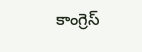కాంగ్రెస్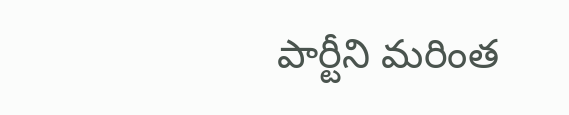పార్టీని మరింత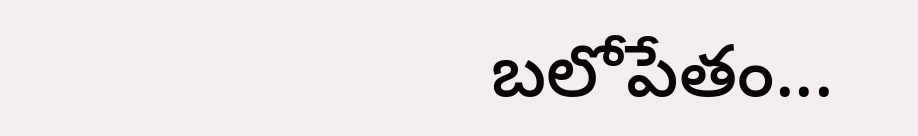బలోపేతం...